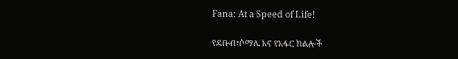Fana: At a Speed of Life!

የደቡብ፣ሶማሌ እና የአፋር ክልሎች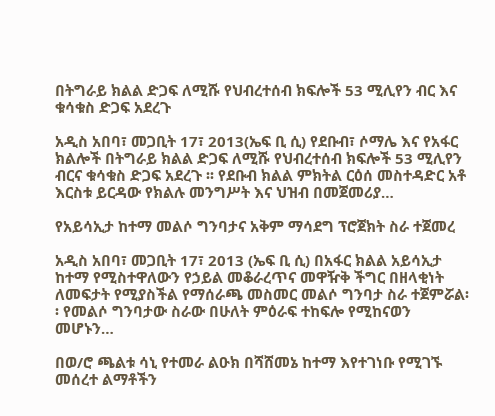በትግራይ ክልል ድጋፍ ለሚሹ የህብረተሰብ ክፍሎች 53 ሚሊየን ብር እና ቁሳቁስ ድጋፍ አደረጉ

አዲስ አበባ፣ መጋቢት 17፣ 2013(ኤፍ ቢ ሲ) የደቡብ፣ ሶማሌ እና የአፋር ክልሎች በትግራይ ክልል ድጋፍ ለሚሹ የህብረተሰብ ክፍሎች 53 ሚሊየን ብርና ቁሳቁስ ድጋፍ አደረጉ ፡፡ የደቡብ ክልል ምክትል ርዕሰ መስተዳድር አቶ እርስቱ ይርዳው የክልሉ መንግሥት እና ህዝብ በመጀመሪያ…

የአይሳኢታ ከተማ መልሶ ግንባታና አቅም ማሳደግ ፕሮጀክት ስራ ተጀመረ

አዲስ አበባ፣ መጋቢት 17፣ 2013 (ኤፍ ቢ ሲ) በአፋር ክልል አይሳኢታ ከተማ የሚስተዋለውን የኃይል መቆራረጥና መዋዥቅ ችግር በዘላቂነት ለመፍታት የሚያስችል የማሰራጫ መስመር መልሶ ግንባታ ስራ ተጀምሯል፡፡ የመልሶ ግንባታው ስራው በሁለት ምዕራፍ ተከፍሎ የሚከናወን መሆኑን…

በወ/ሮ ጫልቱ ሳኒ የተመራ ልዑክ በሻሸመኔ ከተማ እየተገነቡ የሚገኙ መሰረተ ልማቶችን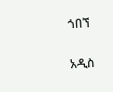ጎበኘ

አዲስ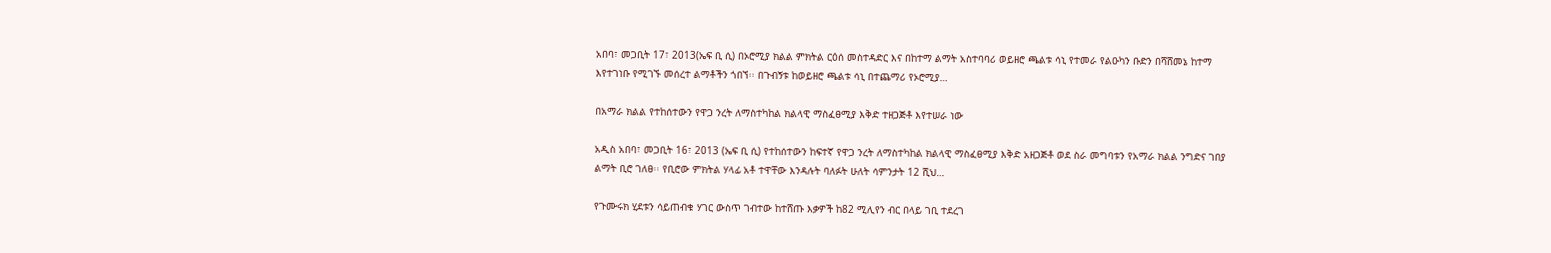አበባ፣ መጋቢት 17፣ 2013(ኤፍ ቢ ሲ) በኦሮሚያ ክልል ምክትል ርዕሰ መስተዳድር እና በከተማ ልማት አስተባባሪ ወይዘሮ ጫልቱ ሳኒ የተመራ የልዑካን ቡድን በሻሸመኔ ከተማ እየተገነቡ የሚገኙ መሰረተ ልማቶችን ጎበኘ፡፡ በጉብኝቱ ከወይዘሮ ጫልቱ ሳኒ በተጨማሪ የኦሮሚያ…

በአማራ ክልል የተከሰተውን የዋጋ ንረት ለማስተካከል ክልላዊ ማስፈፀሚያ እቅድ ተዘጋጅቶ እየተሠራ ነው

አዲስ አበባ፣ መጋቢት 16፣ 2013 (ኤፍ ቢ ሲ) የተከሰተውን ከፍተኛ የዋጋ ንረት ለማስተካከል ክልላዊ ማስፈፀሚያ እቅድ አዘጋጅቶ ወደ ስራ መግባቱን የአማራ ክልል ንግድና ገበያ ልማት ቢሮ ገለፀ፡፡ የቢሮው ምክትል ሃላፊ አቶ ተዋቸው እንዳሉት ባለፉት ሁለት ሳምንታት 12 ሺህ…

የጉሙሩክ ሂደቱን ሳይጠብቁ ሃገር ውስጥ ገብተው ከተሸጡ እቃዎች ከ82 ሚሊየን ብር በላይ ገቢ ተደረገ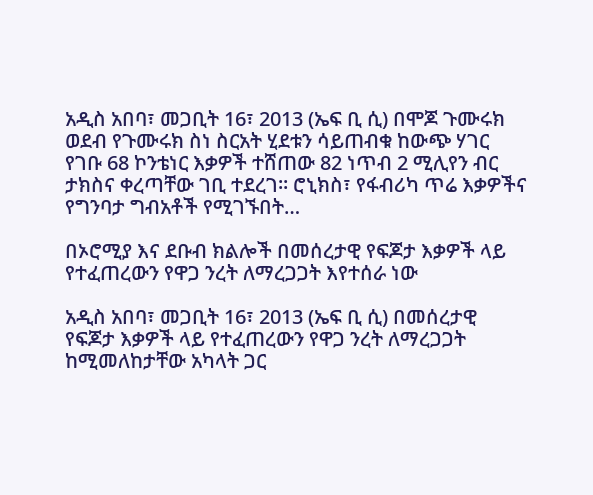አዲስ አበባ፣ መጋቢት 16፣ 2013 (ኤፍ ቢ ሲ) በሞጆ ጉሙሩክ ወደብ የጉሙሩክ ስነ ስርአት ሂደቱን ሳይጠብቁ ከውጭ ሃገር የገቡ 68 ኮንቴነር እቃዎች ተሸጠው 82 ነጥብ 2 ሚሊየን ብር ታክስና ቀረጣቸው ገቢ ተደረገ። ሮኒክስ፣ የፋብሪካ ጥሬ እቃዎችና የግንባታ ግብአቶች የሚገኙበት…

በኦሮሚያ እና ደቡብ ክልሎች በመሰረታዊ የፍጆታ እቃዎች ላይ የተፈጠረውን የዋጋ ንረት ለማረጋጋት እየተሰራ ነው

አዲስ አበባ፣ መጋቢት 16፣ 2013 (ኤፍ ቢ ሲ) በመሰረታዊ የፍጆታ እቃዎች ላይ የተፈጠረውን የዋጋ ንረት ለማረጋጋት ከሚመለከታቸው አካላት ጋር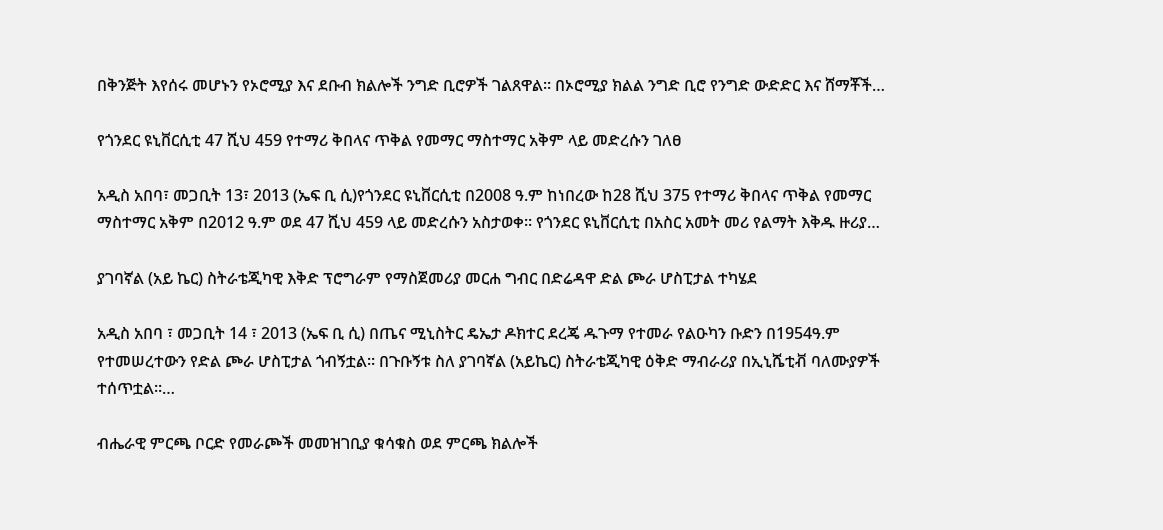በቅንጅት እየሰሩ መሆኑን የኦሮሚያ እና ደቡብ ክልሎች ንግድ ቢሮዎች ገልጸዋል፡፡ በኦሮሚያ ክልል ንግድ ቢሮ የንግድ ውድድር እና ሸማቾች…

የጎንደር ዩኒቨርሲቲ 47 ሺህ 459 የተማሪ ቅበላና ጥቅል የመማር ማስተማር አቅም ላይ መድረሱን ገለፀ

አዲስ አበባ፣ መጋቢት 13፣ 2013 (ኤፍ ቢ ሲ)የጎንደር ዩኒቨርሲቲ በ2008 ዓ.ም ከነበረው ከ28 ሺህ 375 የተማሪ ቅበላና ጥቅል የመማር ማስተማር አቅም በ2012 ዓ.ም ወደ 47 ሺህ 459 ላይ መድረሱን አስታወቀ። የጎንደር ዩኒቨርሲቲ በአስር አመት መሪ የልማት እቅዱ ዙሪያ…

ያገባኛል (አይ ኬር) ስትራቴጂካዊ እቅድ ፕሮግራም የማስጀመሪያ መርሐ ግብር በድሬዳዋ ድል ጮራ ሆስፒታል ተካሄደ

አዲስ አበባ ፣ መጋቢት 14 ፣ 2013 (ኤፍ ቢ ሲ) በጤና ሚኒስትር ዴኤታ ዶክተር ደረጄ ዱጉማ የተመራ የልዑካን ቡድን በ1954ዓ.ም የተመሠረተውን የድል ጮራ ሆስፒታል ጎብኝቷል፡፡ በጉቡኝቱ ስለ ያገባኛል (አይኬር) ስትራቴጂካዊ ዕቅድ ማብራሪያ በኢኒሼቲቭ ባለሙያዎች ተሰጥቷል።…

ብሔራዊ ምርጫ ቦርድ የመራጮች መመዝገቢያ ቁሳቁስ ወደ ምርጫ ክልሎች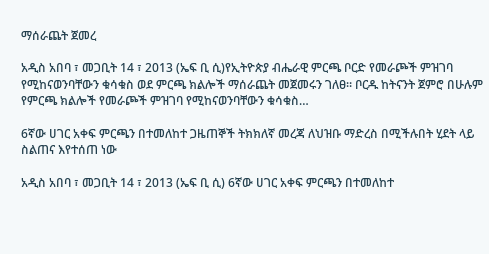ማሰራጨት ጀመረ

አዲስ አበባ ፣ መጋቢት 14 ፣ 2013 (ኤፍ ቢ ሲ)የኢትዮጵያ ብሔራዊ ምርጫ ቦርድ የመራጮች ምዝገባ የሚከናወንባቸውን ቁሳቁስ ወደ ምርጫ ክልሎች ማሰራጨት መጀመሩን ገለፀ። ቦርዱ ከትናንት ጀምሮ በሁሉም የምርጫ ክልሎች የመራጮች ምዝገባ የሚከናወንባቸውን ቁሳቁስ…

6ኛው ሀገር አቀፍ ምርጫን በተመለከተ ጋዜጠኞች ትክክለኛ መረጃ ለህዝቡ ማድረስ በሚችሉበት ሂደት ላይ ስልጠና እየተሰጠ ነው

አዲስ አበባ ፣ መጋቢት 14 ፣ 2013 (ኤፍ ቢ ሲ) 6ኛው ሀገር አቀፍ ምርጫን በተመለከተ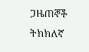ጋዜጠኞች ትክክለኛ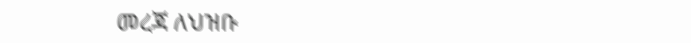መረጃ ለህዝቡ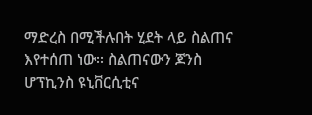ማድረስ በሚችሉበት ሂደት ላይ ስልጠና እየተሰጠ ነው፡፡ ስልጠናውን ጆንስ ሆፕኪንስ ዩኒቨርሲቲና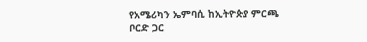የአሜሪካን ኤምባሲ ከኢትዮጵያ ምርጫ ቦርድ ጋር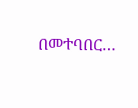በመተባበር…